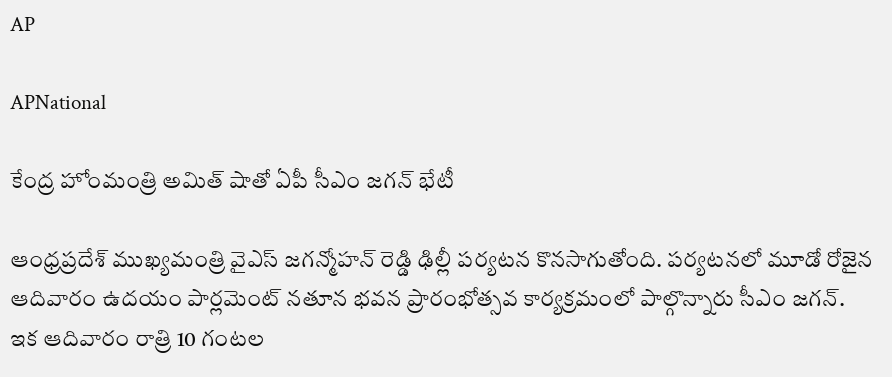AP

APNational

కేంద్ర హోంమంత్రి అమిత్ షాతో ఏపీ సీఎం జగన్ భేటీ

ఆంధ్రప్రదేశ్ ముఖ్యమంత్రి వైఎస్ జగన్మోహన్ రెడ్డి ఢిల్లీ పర్యటన కొనసాగుతోంది. పర్యటనలో మూడో రోజైన ఆదివారం ఉదయం పార్లమెంట్ నతూన భవన ప్రారంభోత్సవ కార్యక్రమంలో పాల్గొన్నారు సీఎం జగన్. ఇక ఆదివారం రాత్రి 10 గంటల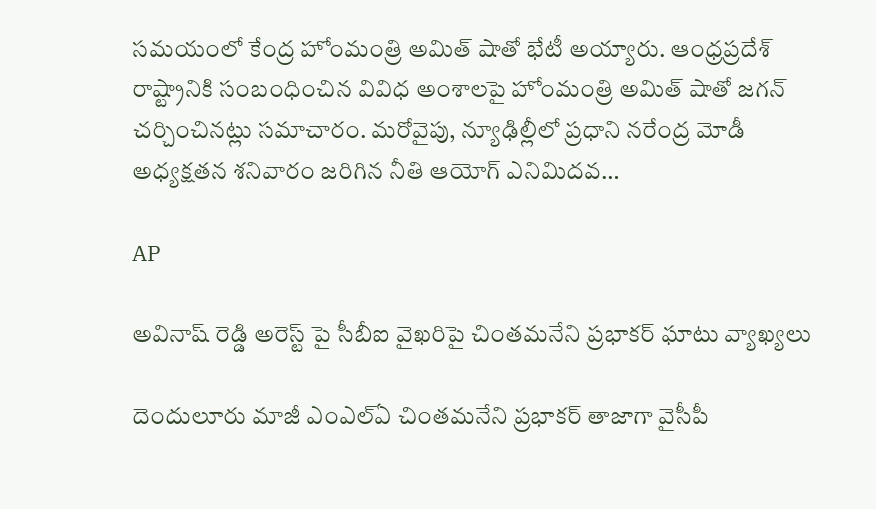సమయంలో కేంద్ర హోంమంత్రి అమిత్ షాతో భేటీ అయ్యారు. ఆంధ్రప్రదేశ్ రాష్ట్రానికి సంబంధించిన వివిధ అంశాలపై హోంమంత్రి అమిత్ షాతో జగన్ చర్చించినట్లు సమాచారం. మరోవైపు, న్యూఢిల్లీలో ప్రధాని నరేంద్ర మోడీ అధ్యక్షతన శనివారం జరిగిన నీతి ఆయోగ్ ఎనిమిదవ…

AP

అవినాష్ రెడ్డి అరెస్ట్ పై సీబీఐ వైఖరిపై చింతమనేని ప్రభాకర్ ఘాటు వ్యాఖ్యలు

దెందులూరు మాజీ ఎంఎల్ఏ చింతమనేని ప్రభాకర్ తాజాగా వైసీపీ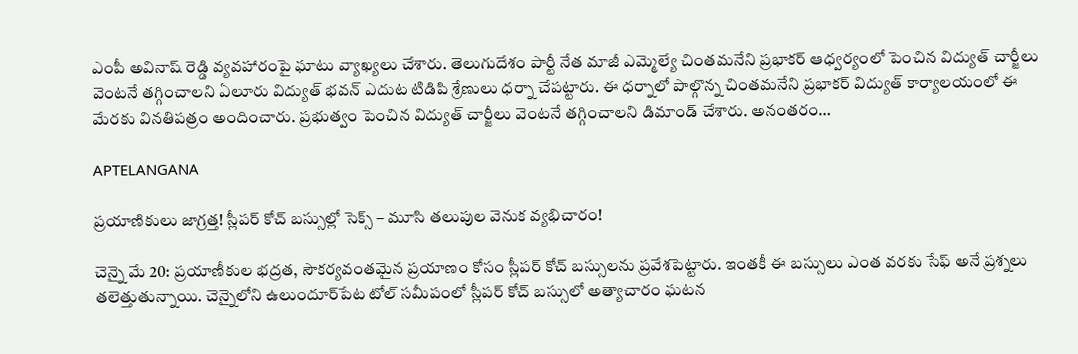ఎంపీ అవినాష్ రెడ్డి వ్యవహారంపై ఘాటు వ్యాఖ్యలు చేశారు. తెలుగుదేశం పార్టీ నేత మాజీ ఎమ్మెల్యే చింతమనేని ప్రభాకర్ ఆధ్వర్యంలో పెంచిన విద్యుత్ చార్జీలు వెంటనే తగ్గించాలని ఏలూరు విద్యుత్ భవన్ ఎదుట టిడిపి శ్రేణులు ధర్నా చేపట్టారు. ఈ ధర్నాలో పాల్గొన్న చింతమనేని ప్రభాకర్ విద్యుత్ కార్యాలయంలో ఈ మేరకు వినతిపత్రం అందించారు. ప్రభుత్వం పెంచిన విద్యుత్ చార్జీలు వెంటనే తగ్గించాలని డిమాండ్ చేశారు. అనంతరం…

APTELANGANA

ప్రయాణికులు జాగ్రత్త! స్లీపర్ కోచ్ బస్సుల్లో సెక్స్ – మూసి తలుపుల వెనుక వ్యభిచారం!

చెన్నై మే 20: ప్రయాణీకుల భద్రత, సౌకర్యవంతమైన ప్రయాణం కోసం స్లీపర్ కోచ్ బస్సులను ప్రవేశపెట్టారు. ఇంతకీ ఈ బస్సులు ఎంత వరకు సేఫ్ అనే ప్రశ్నలు తలెత్తుతున్నాయి. చెన్నైలోని ఉలుందూర్‌పేట టోల్ సమీపంలో స్లీపర్ కోచ్ బస్సులో అత్యాచారం ఘటన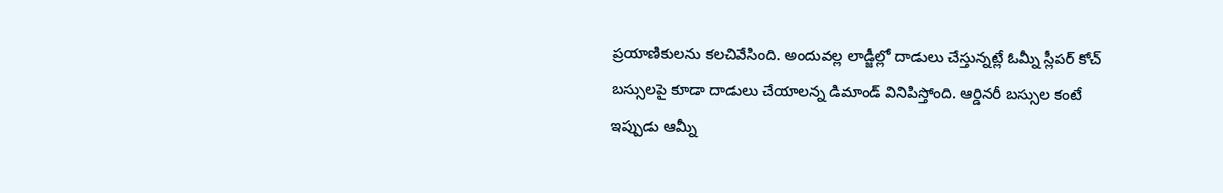ప్రయాణికులను కలచివేసింది. అందువల్ల లాడ్జీల్లో దాడులు చేస్తున్నట్లే ఓమ్నీ స్లీపర్ కోచ్ బస్సులపై కూడా దాడులు చేయాలన్న డిమాండ్ వినిపిస్తోంది. ఆర్డినరీ బస్సుల కంటే ఇప్పుడు ఆమ్నీ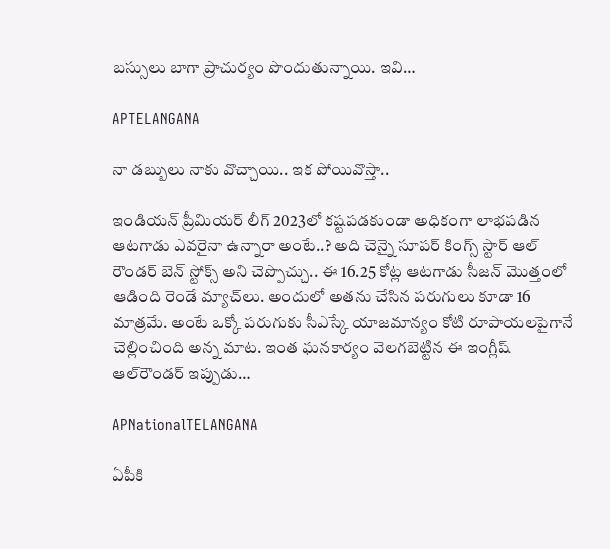బస్సులు బాగా ప్రాచుర్యం పొందుతున్నాయి. ఇవి…

APTELANGANA

నా డబ్బులు నాకు వొచ్చాయి.. ఇక పోయివొస్తా..

ఇండియన్ ప్రీమియర్ లీగ్ 2023లో కష్టపడకుండా అధికంగా లాభపడిన ఆటగాడు ఎవరైనా ఉన్నారా అంటే..? అది చెన్నై సూపర్ కింగ్స్ స్టార్ ఆల్ రౌండర్ బెన్‌ స్టోక్స్‌ అని చెప్పొచ్చు.. ఈ 16.25 కోట్ల ఆటగాడు సీజన్‌ మొత్తంలో ఆడింది రెండే మ్యాచ్‌లు. అందులో అతను చేసిన పరుగులు కూడా 16 మాత్రమే. అంటే ఒక్కో పరుగుకు సీఎస్కే యాజమాన్యం కోటి రూపాయలపైగానే చెల్లించింది అన్న మాట. ఇంత ఘనకార్యం వెలగబెట్టిన ఈ ఇంగ్లీష్‌ ఆల్‌రౌండర్‌ ఇప్పుడు…

APNationalTELANGANA

ఏపీకి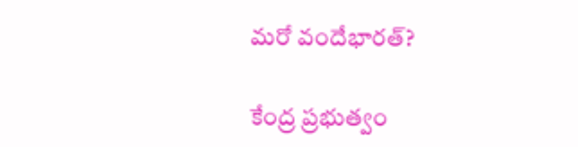మరో వందేభారత్?

కేంద్ర ప్రభుత్వం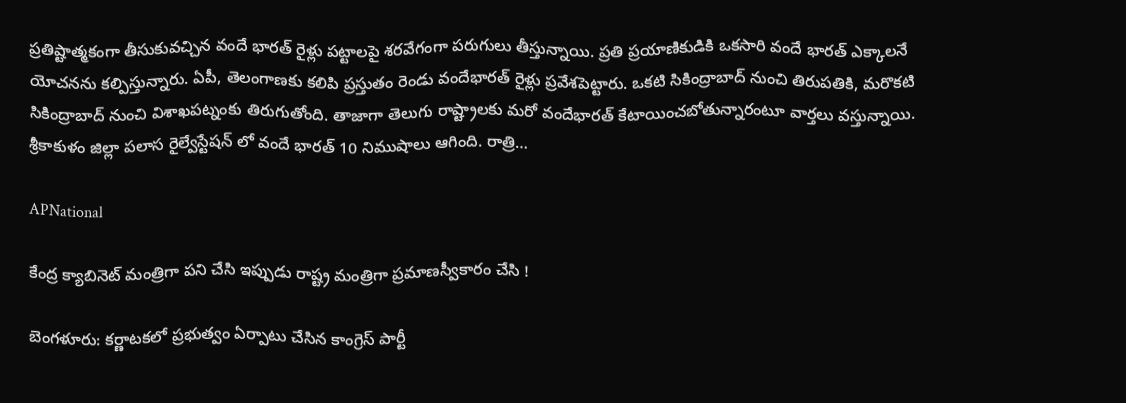ప్రతిష్టాత్మకంగా తీసుకువచ్చిన వందే భారత్ రైళ్లు పట్టాలపై శరవేగంగా పరుగులు తీస్తున్నాయి. ప్రతి ప్రయాణికుడికి ఒకసారి వందే భారత్ ఎక్కాలనే యోచనను కల్పిస్తున్నారు. ఏపీ, తెలంగాణకు కలిపి ప్రస్తుతం రెండు వందేభారత్ రైళ్లు ప్రవేశపెట్టారు. ఒకటి సికింద్రాబాద్ నుంచి తిరుపతికి, మరొకటి సికింద్రాబాద్ నుంచి విశాఖపట్నంకు తిరుగుతోంది. తాజాగా తెలుగు రాష్ట్రాలకు మరో వందేభారత్ కేటాయించబోతున్నారంటూ వార్తలు వస్తున్నాయి. శ్రీకాకుళం జిల్లా పలాస రైల్వేస్టేషన్ లో వందే భారత్ 10 నిముషాలు ఆగింది. రాత్రి…

APNational

కేంద్ర క్యాబినెట్ మంత్రిగా పని చేసి ఇప్పుడు రాష్ట్ర మంత్రిగా ప్రమాణస్వీకారం చేసి !

బెంగళూరు: కర్ణాటకలో ప్రభుత్వం ఏర్పాటు చేసిన కాంగ్రెస్ పార్టీ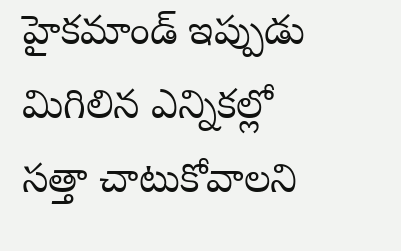హైకమాండ్ ఇప్పుడు మిగిలిన ఎన్నికల్లో సత్తా చాటుకోవాలని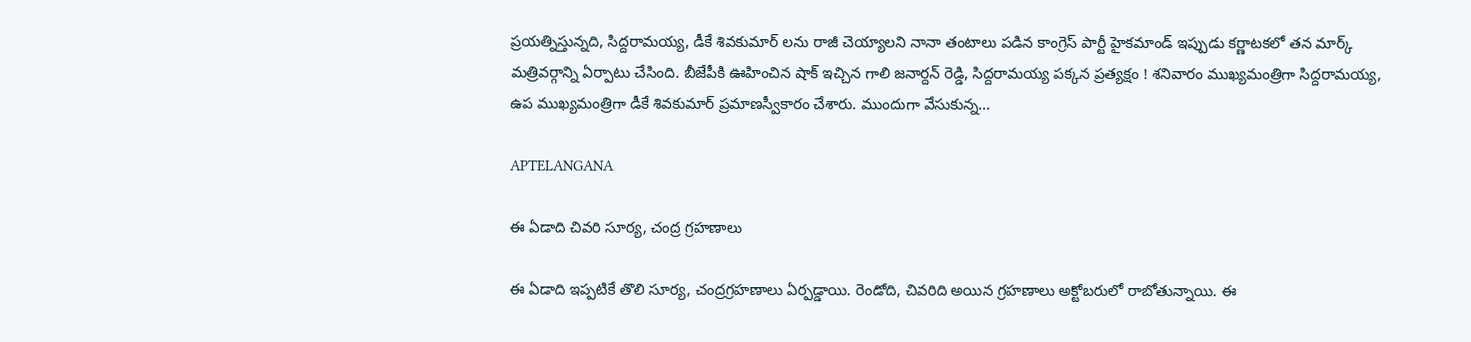ప్రయత్నిస్తున్నది, సిద్దరామయ్య, డీకే శివకుమార్ లను రాజీ చెయ్యాలని నానా తంటాలు పడిన కాంగ్రెస్ పార్టీ హైకమాండ్ ఇప్పుడు కర్ణాటకలో తన మార్క్ మత్రివర్గాన్ని ఏర్పాటు చేసింది. బీజేపీకి ఊహించిన షాక్ ఇచ్చిన గాలి జనార్దన్ రెడ్డి, సిద్దరామయ్య పక్కన ప్రత్యక్షం ! శనివారం ముఖ్యమంత్రిగా సిద్దరామయ్య, ఉప ముఖ్యమంత్రిగా డీకే శివకుమార్ ప్రమాణస్వీకారం చేశారు. ముందుగా వేసుకున్న…

APTELANGANA

ఈ ఏడాది చివరి సూర్య, చంద్ర గ్రహణాలు

ఈ ఏడాది ఇప్పటికే తొలి సూర్య, చంద్రగ్రహణాలు ఏర్పడ్డాయి. రెండోది, చివరిది అయిన గ్రహణాలు అక్టోబరులో రాబోతున్నాయి. ఈ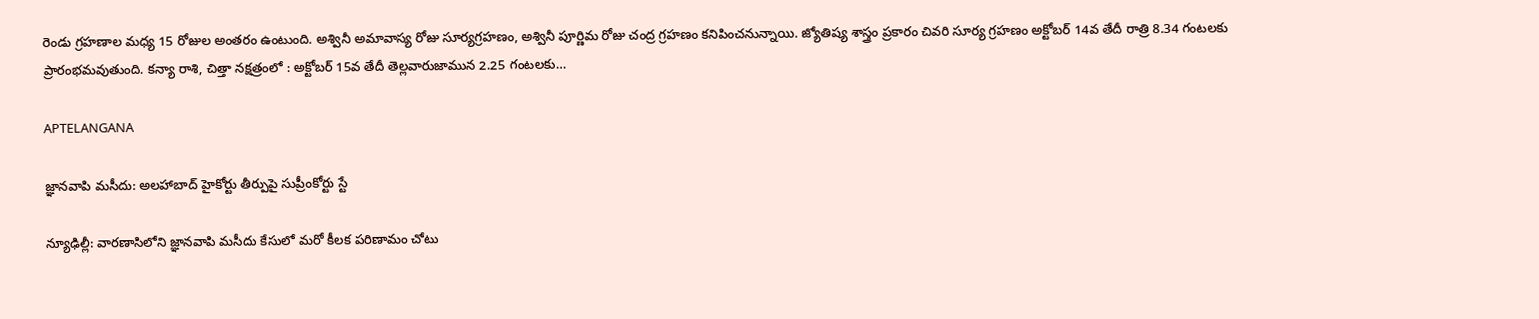రెండు గ్రహణాల మధ్య 15 రోజుల అంతరం ఉంటుంది. అశ్వినీ అమావాస్య రోజు సూర్యగ్రహణం, అశ్వినీ పూర్ణిమ రోజు చంద్ర గ్రహణం కనిపించనున్నాయి. జ్యోతిష్య శాస్త్రం ప్రకారం చివరి సూర్య గ్రహణం అక్టోబర్ 14వ తేదీ రాత్రి 8.34 గంటలకు ప్రారంభమవుతుంది. కన్యా రాశి, చిత్తా నక్షత్రంలో : అక్టోబర్ 15వ తేదీ తెల్లవారుజామున 2.25 గంటలకు…

APTELANGANA

జ్ఞానవాపి మసీదు: అలహాబాద్ హైకోర్టు తీర్పుపై సుప్రీంకోర్టు స్టే

న్యూఢిల్లీ: వారణాసిలోని జ్ఞానవాపి మసీదు కేసులో మరో కీలక పరిణామం చోటు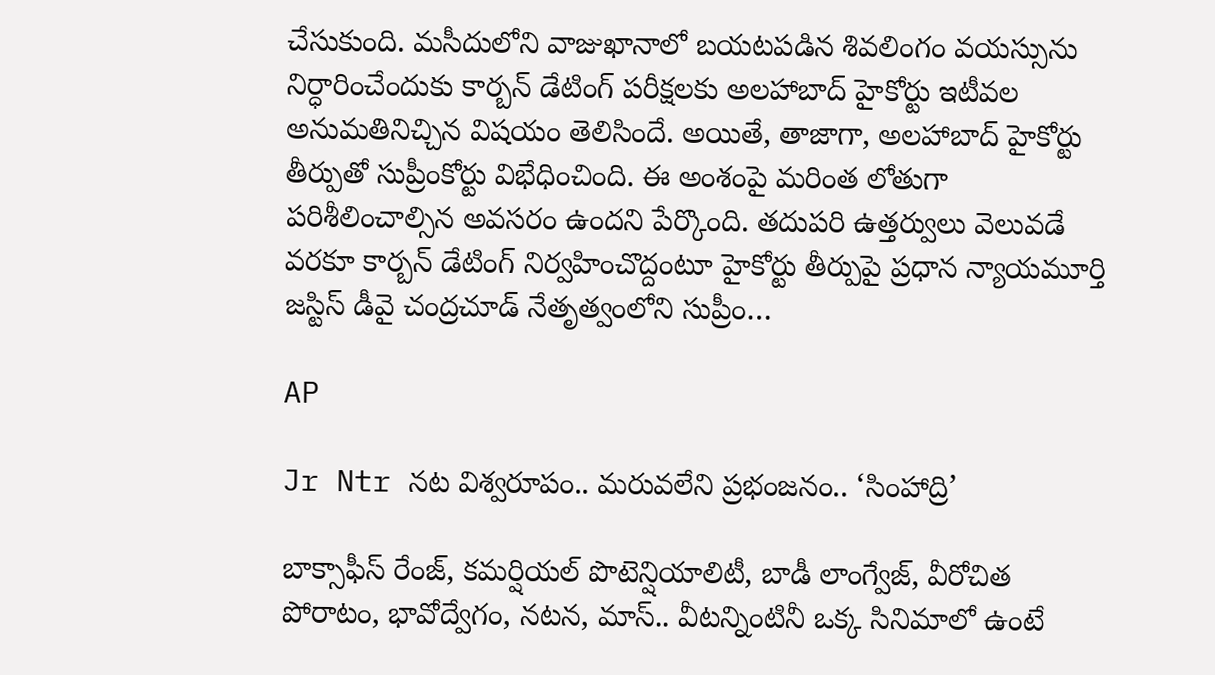చేసుకుంది. మసీదులోని వాజుఖానాలో బయటపడిన శివలింగం వయస్సును నిర్ధారించేందుకు కార్బన్ డేటింగ్ పరీక్షలకు అలహాబాద్ హైకోర్టు ఇటీవల అనుమతినిచ్చిన విషయం తెలిసిందే. అయితే, తాజాగా, అలహాబాద్ హైకోర్టు తీర్పుతో సుప్రీంకోర్టు విభేధించింది. ఈ అంశంపై మరింత లోతుగా పరిశీలించాల్సిన అవసరం ఉందని పేర్కొంది. తదుపరి ఉత్తర్వులు వెలువడే వరకూ కార్బన్ డేటింగ్ నిర్వహించొద్దంటూ హైకోర్టు తీర్పుపై ప్రధాన న్యాయమూర్తి జస్టిస్ డీవై చంద్రచూడ్ నేతృత్వంలోని సుప్రీం…

AP

Jr Ntr నట విశ్వరూపం.. మరువలేని ప్రభంజనం.. ‘సింహాద్రి’

బాక్సాఫీస్ రేంజ్, కమర్షియల్ పొటెన్షియాలిటీ, బాడీ లాంగ్వేజ్, వీరోచిత పోరాటం, భావోద్వేగం, నటన, మాస్.. వీటన్నింటినీ ఒక్క సినిమాలో ఉంటే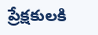ప్రేక్షకులకి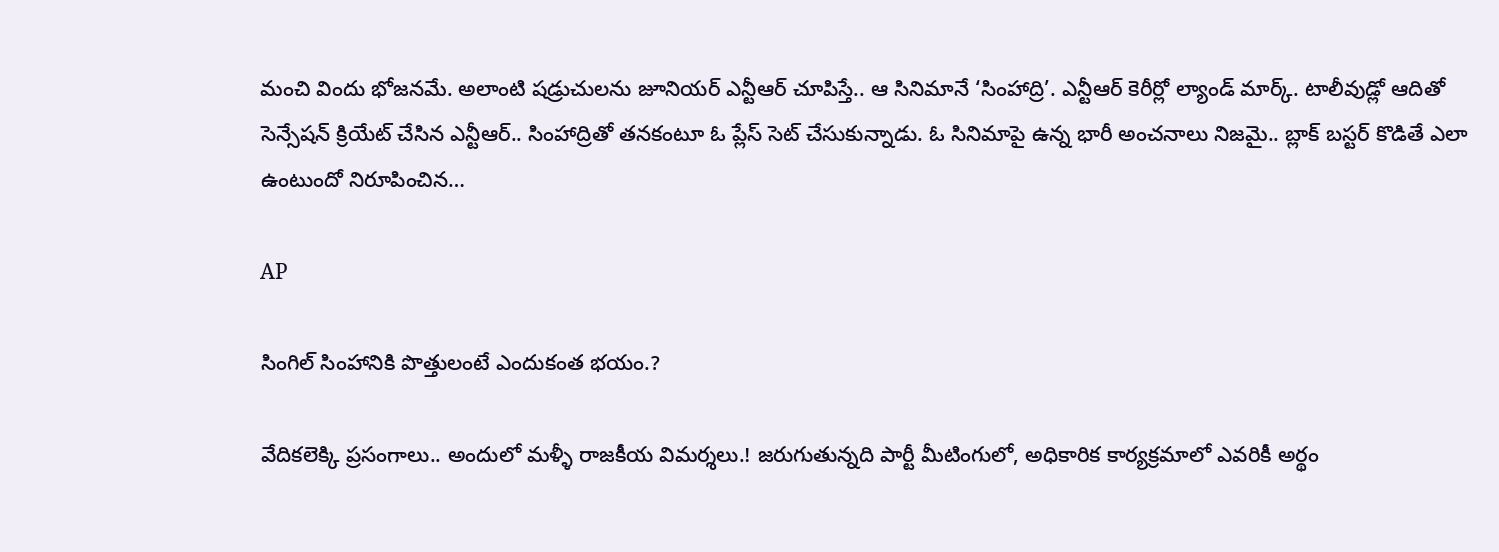మంచి విందు భోజనమే. అలాంటి షడ్రుచులను జూనియర్ ఎన్టీఆర్ చూపిస్తే.. ఆ సినిమానే ‘సింహాద్రి’. ఎన్టీఆర్ కెరీర్లో ల్యాండ్ మార్క్. టాలీవుడ్లో ఆదితో సెన్సేషన్ క్రియేట్ చేసిన ఎన్టీఆర్.. సింహాద్రితో తనకంటూ ఓ ప్లేస్ సెట్ చేసుకున్నాడు. ఓ సినిమాపై ఉన్న భారీ అంచనాలు నిజమై.. బ్లాక్ బస్టర్ కొడితే ఎలా ఉంటుందో నిరూపించిన…

AP

సింగిల్ సింహానికి పొత్తులంటే ఎందుకంత భయం.?

వేదికలెక్కి ప్రసంగాలు.. అందులో మళ్ళీ రాజకీయ విమర్శలు.! జరుగుతున్నది పార్టీ మీటింగులో, అధికారిక కార్యక్రమాలో ఎవరికీ అర్థం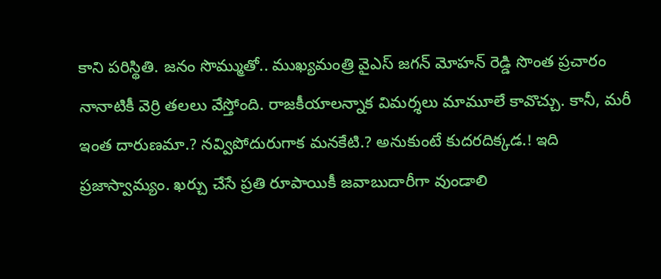కాని పరిస్థితి. జనం సొమ్ముతో.. ముఖ్యమంత్రి వైఎస్ జగన్ మోహన్ రెడ్డి సొంత ప్రచారం నానాటికీ వెర్రి తలలు వేస్తోంది. రాజకీయాలన్నాక విమర్శలు మామూలే కావొచ్చు. కానీ, మరీ ఇంత దారుణమా.? నవ్విపోదురుగాక మనకేటి.? అనుకుంటే కుదరదిక్కడ.! ఇది ప్రజాస్వామ్యం. ఖర్చు చేసే ప్రతి రూపాయికీ జవాబుదారీగా వుండాలి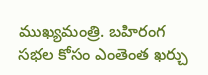ముఖ్యమంత్రి. బహిరంగ సభల కోసం ఎంతెంత ఖర్చు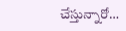చేస్తున్నారో…